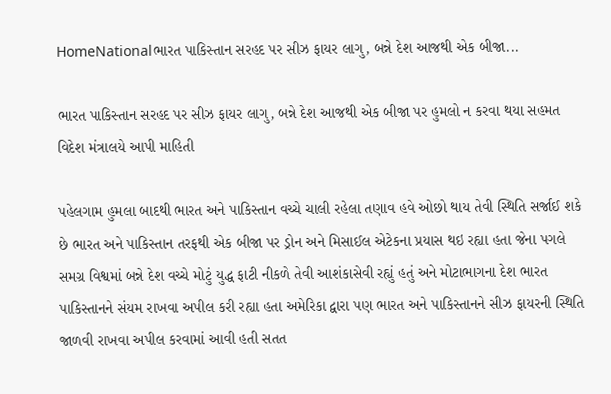HomeNationalભારત પાકિસ્તાન સરહદ પર સીઝ ફાયર લાગુ, બન્ને દેશ આજથી એક બીજા...

ભારત પાકિસ્તાન સરહદ પર સીઝ ફાયર લાગુ, બન્ને દેશ આજથી એક બીજા પર હુમલો ન કરવા થયા સહમત વિદેશ મંત્રાલયે આપી માહિતી

પહેલગામ હુમલા બાદથી ભારત અને પાકિસ્તાન વચ્ચે ચાલી રહેલા તણાવ હવે ઓછો થાય તેવી સ્થિતિ સર્જાઈ શકે છે ભારત અને પાકિસ્તાન તરફથી એક બીજા પર ડ્રોન અને મિસાઈલ એટેકના પ્રયાસ થઇ રહ્યા હતા જેના પગલે સમગ્ર વિશ્વમાં બન્ને દેશ વચ્ચે મોટું યુદ્ધ ફાટી નીકળે તેવી આશંકાસેવી રહ્યું હતું અને મોટાભાગના દેશ ભારત પાકિસ્તાનને સંયમ રાખવા અપીલ કરી રહ્યા હતા અમેરિકા દ્વારા પણ ભારત અને પાકિસ્તાનને સીઝ ફાયરની સ્થિતિ જાળવી રાખવા અપીલ કરવામાં આવી હતી સતત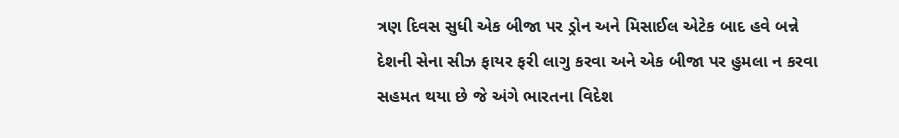ત્રણ દિવસ સુધી એક બીજા પર ડ્રોન અને મિસાઈલ એટેક બાદ હવે બન્ને દેશની સેના સીઝ ફાયર ફરી લાગુ કરવા અને એક બીજા પર હુમલા ન કરવા સહમત થયા છે જે અંગે ભારતના વિદેશ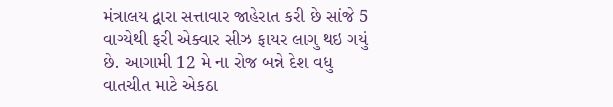મંત્રાલય દ્વારા સત્તાવાર જાહેરાત કરી છે સાંજે 5 વાગ્યેથી ફરી એક્વાર સીઝ ફાયર લાગુ થઇ ગયું છે. આગામી 12 મે ના રોજ બન્ને દેશ વધુ વાતચીત માટે એકઠા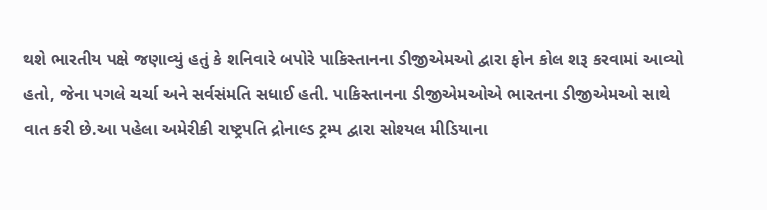થશે ભારતીય પક્ષે જણાવ્યું હતું કે શનિવારે બપોરે પાકિસ્તાનના ડીજીએમઓ દ્વારા ફોન કોલ શરૂ કરવામાં આવ્યો હતો, જેના પગલે ચર્ચા અને સર્વસંમતિ સધાઈ હતી. પાકિસ્તાનના ડીજીએમઓએ ભારતના ડીજીએમઓ સાથે વાત કરી છે.આ પહેલા અમેરીકી રાષ્ટ્રપતિ દ્રોનાલ્ડ ટ્રમ્પ દ્વારા સોશ્યલ મીડિયાના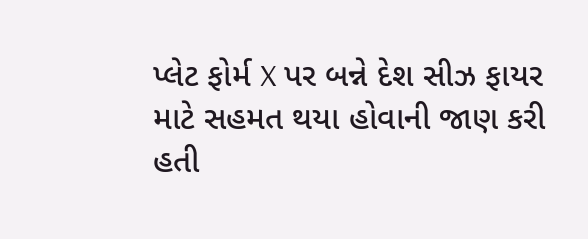પ્લેટ ફોર્મ X પર બન્ને દેશ સીઝ ફાયર માટે સહમત થયા હોવાની જાણ કરી હતી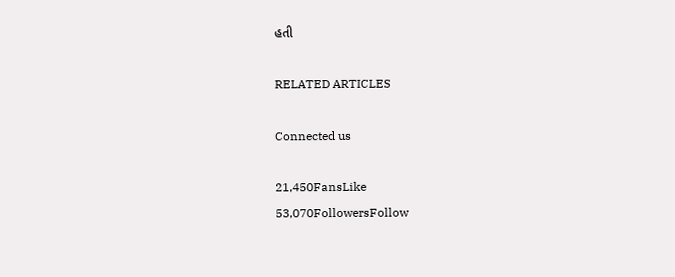હતી

RELATED ARTICLES

Connected us

21,450FansLike
53,070FollowersFollow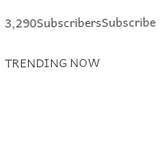3,290SubscribersSubscribe

TRENDING NOW